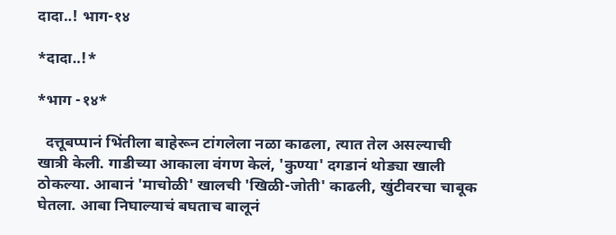दादा..! भाग-१४

*दादा..!*

*भाग -१४*

  दत्तूबप्पानं भिंतीला बाहेरून टांगलेला नळा काढला, त्यात तेल असल्याची खात्री केली. गाडीच्या आकाला वंगण केलं, 'कुण्या' दगडानं थोड्या खाली ठोकल्या. आबानं 'माचोळी' खालची 'खिळी-जोती' काढली, खुंटीवरचा चाबूक घेतला. आबा निघाल्याचं बघताच बालूनं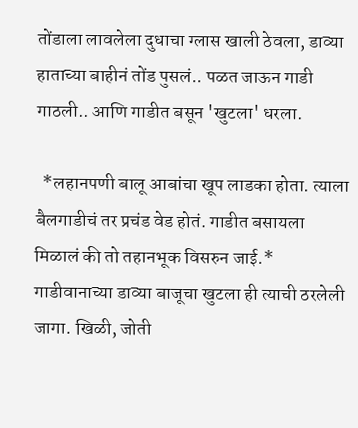तोंडाला लावलेला दुधाचा ग्लास खाली ठेवला, डाव्या हाताच्या बाहीनं तोंड पुसलं.. पळत जाऊन गाडी गाठली.. आणि गाडीत बसून 'खुटला' धरला.

  *लहानपणी बालू आबांचा खूप लाडका होता. त्याला बैलगाडीचं तर प्रचंड वेड होतं. गाडीत बसायला मिळालं की तो तहानभूक विसरुन जाई.* गाडीवानाच्या डाव्या बाजूचा खुटला ही त्याची ठरलेली जागा. खिळी, जोती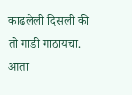काढलेली दिसली की तो गाडी गाठायचा.
आता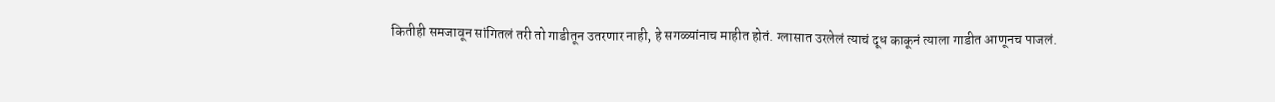कितीही समजावून सांगितलं तरी तो गाडीतून उतरणार नाही, हे सगळ्यांनाच माहीत होतं. ग्लासात उरलेलं त्याचं दूध काकूनं त्याला गाडीत आणूनच पाजलं.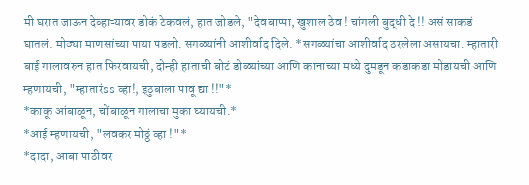मी घरात जाऊन देव्हाऱ्यावर डोकं टेकवलं, हात जोडले, "देवबाप्पा, खुशाल ठेव ! चांगली बुद्धी दे !! असं साकडं घातलं. मोठ्या माणसांच्या पाया पडलो. सगळ्यांनी आशीर्वाद दिले. *सगळ्यांचा आशीर्वाद ठरलेला असायचा. म्हातारी बाई गालावरुन हात फिरवायची, दोन्ही हाताची बोटं डोळ्यांच्या आणि कानाच्या मध्ये दुमडून कडाकडा मोडायची आणि म्हणायची, "म्हातारंss व्हा!, इठुबाला पावू द्या !!"*
*काकू आंबाळून, चोंबाळून गालाचा मुका घ्यायची.*
*आई म्हणायची, "लवकर मोठ्ठं व्हा !"*
*दादा, आबा पाठीवर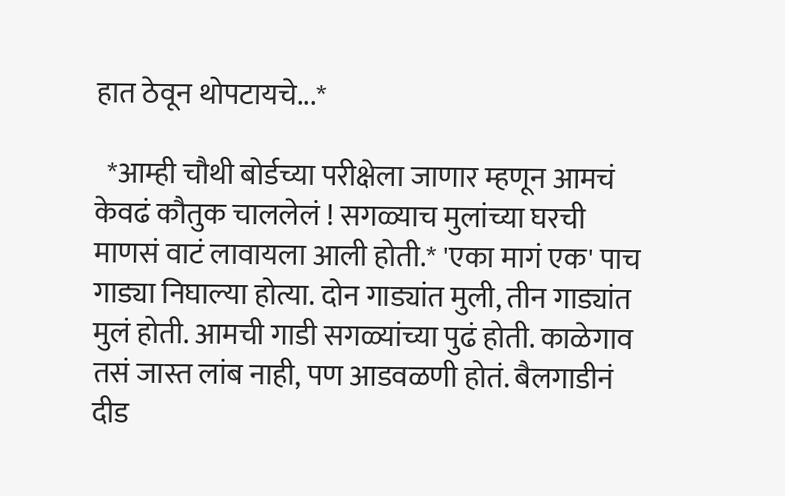हात ठेवून थोपटायचे...*

  *आम्ही चौथी बोर्डच्या परीक्षेला जाणार म्हणून आमचं केवढं कौतुक चाललेलं ! सगळ्याच मुलांच्या घरची माणसं वाटं लावायला आली होती.* 'एका मागं एक' पाच गाड्या निघाल्या होत्या. दोन गाड्यांत मुली, तीन गाड्यांत मुलं होती. आमची गाडी सगळ्यांच्या पुढं होती. काळेगाव तसं जास्त लांब नाही, पण आडवळणी होतं. बैलगाडीनं दीड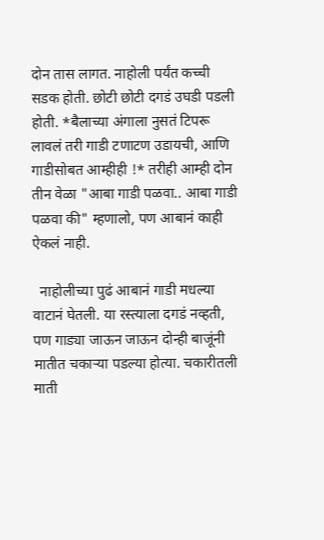दोन तास लागत. नाहोली पर्यंत कच्ची सडक होती. छोटी छोटी दगडं उघडी पडली होती. *बैलाच्या अंगाला नुसतं टिपरू लावलं तरी गाडी टणाटण उडायची, आणि गाडीसोबत आम्हीही !* तरीही आम्ही दोन तीन वेळा "आबा गाडी पळवा.. आबा गाडी पळवा की" म्हणालो, पण आबानं काही ऐकलं नाही.

  नाहोलीच्या पुढं आबानं गाडी मधल्या वाटानं घेतली. या रस्त्याला दगडं नव्हती, पण गाड्या जाऊन जाऊन दोन्ही बाजूंनी मातीत चकाऱ्या पडल्या होत्या. चकारीतली माती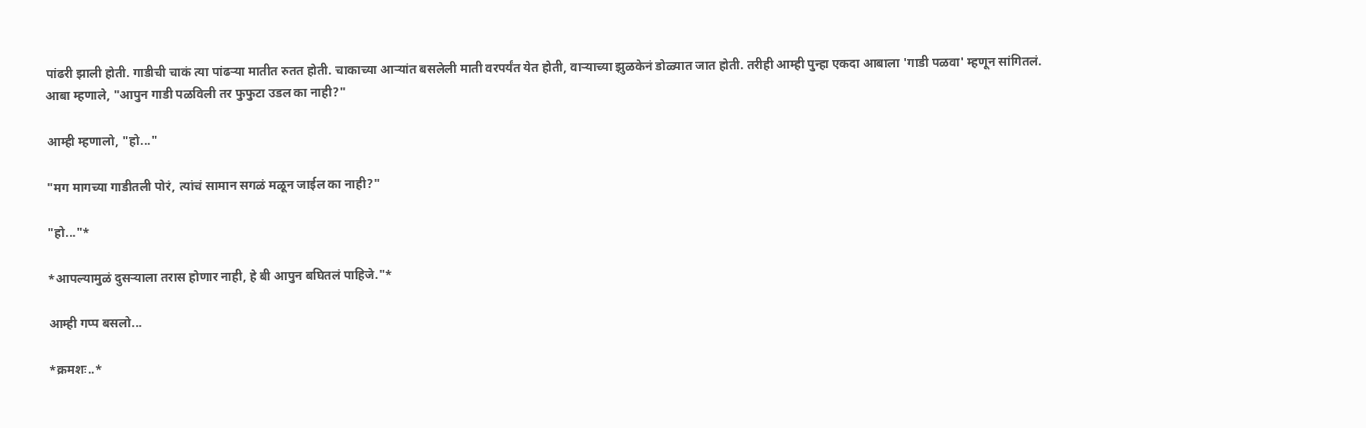पांढरी झाली होती. गाडीची चाकं त्या पांढऱ्या मातीत रुतत होती. चाकाच्या आऱ्यांत बसलेली माती वरपर्यंत येत होती, वाऱ्याच्या झुळकेनं डोळ्यात जात होती. तरीही आम्ही पुन्हा एकदा आबाला 'गाडी पळवा' म्हणून सांगितलं.
आबा म्हणाले, "आपुन गाडी पळविली तर फुफुटा उडल का नाही?"

आम्ही म्हणालो, "हो..."

"मग मागच्या गाडीतली पोरं, त्यांचं सामान सगळं मळून जाईल का नाही?"

"हो..."*

*आपल्यामुळं दुसऱ्याला तरास होणार नाही, हे बी आपुन बघितलं पाहिजे."*

आम्ही गप्प बसलो...

*क्रमशः..*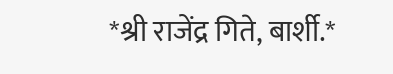*श्री राजेंद्र गिते, बार्शी.*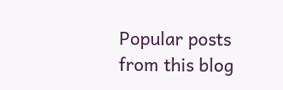Popular posts from this blog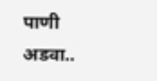पाणी अडवा..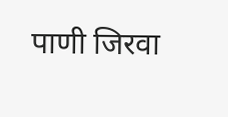पाणी जिरवा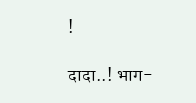!

दादा..! भाग-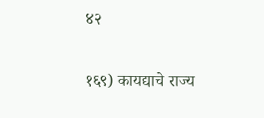४२

१६९) कायद्याचे राज्य